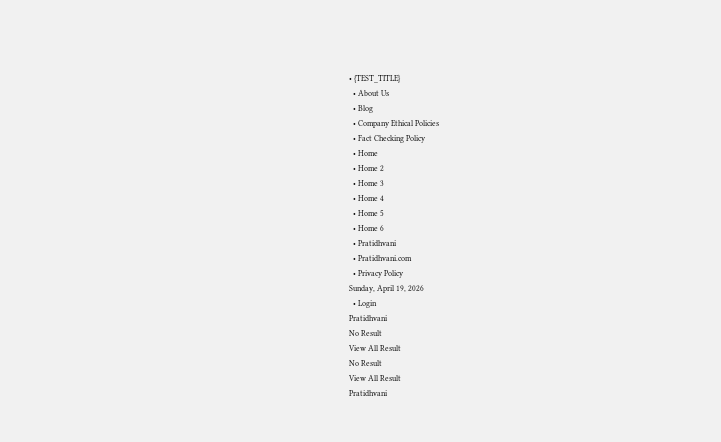• {TEST_TITLE}
  • About Us
  • Blog
  • Company Ethical Policies
  • Fact Checking Policy
  • Home
  • Home 2
  • Home 3
  • Home 4
  • Home 5
  • Home 6
  • Pratidhvani
  • Pratidhvani.com
  • Privacy Policy
Sunday, April 19, 2026
  • Login
Pratidhvani
No Result
View All Result
No Result
View All Result
Pratidhvani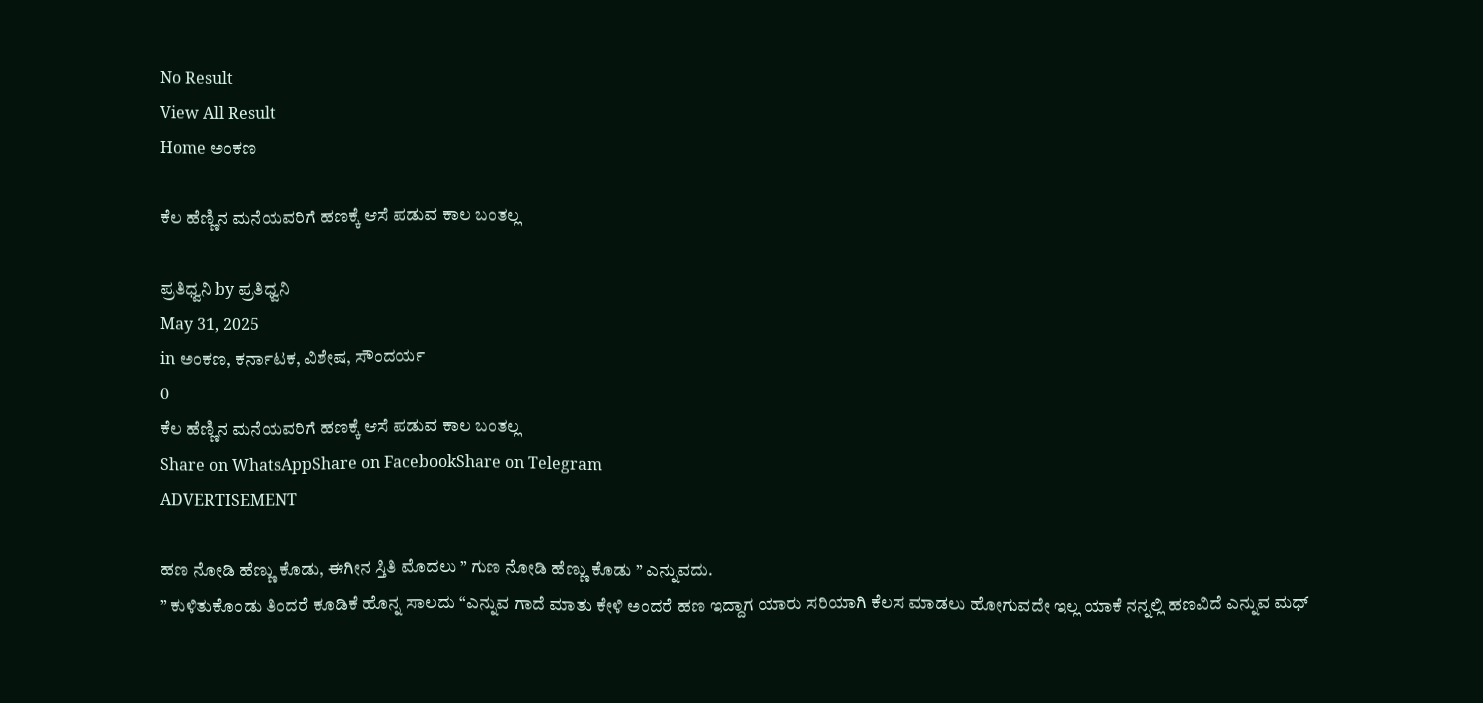No Result
View All Result
Home ಅಂಕಣ

ಕೆಲ ಹೆಣ್ಣಿನ ಮನೆಯವರಿಗೆ ಹಣಕ್ಕೆ ಆಸೆ ಪಡುವ ಕಾಲ ಬಂತಲ್ಲ

ಪ್ರತಿಧ್ವನಿ by ಪ್ರತಿಧ್ವನಿ
May 31, 2025
in ಅಂಕಣ, ಕರ್ನಾಟಕ, ವಿಶೇಷ, ಸೌಂದರ್ಯ
0
ಕೆಲ ಹೆಣ್ಣಿನ ಮನೆಯವರಿಗೆ ಹಣಕ್ಕೆ ಆಸೆ ಪಡುವ ಕಾಲ ಬಂತಲ್ಲ
Share on WhatsAppShare on FacebookShare on Telegram
ADVERTISEMENT

ಹಣ ನೋಡಿ ಹೆಣ್ಣು ಕೊಡು, ಈಗೀನ ಸ್ತಿತಿ ಮೊದಲು ” ಗುಣ ನೋಡಿ ಹೆಣ್ಣು ಕೊಡು ” ಎನ್ನುವದು.
” ಕುಳಿತುಕೊಂಡು ತಿಂದರೆ ಕೂಡಿಕೆ ಹೊನ್ನ ಸಾಲದು “ಎನ್ನುವ ಗಾದೆ ಮಾತು ಕೇಳಿ ಅಂದರೆ ಹಣ ಇದ್ದಾಗ ಯಾರು ಸರಿಯಾಗಿ ಕೆಲಸ ಮಾಡಲು ಹೋಗುವದೇ ಇಲ್ಲ ಯಾಕೆ ನನ್ನಲ್ಲಿ ಹಣವಿದೆ ಎನ್ನುವ ಮಧ್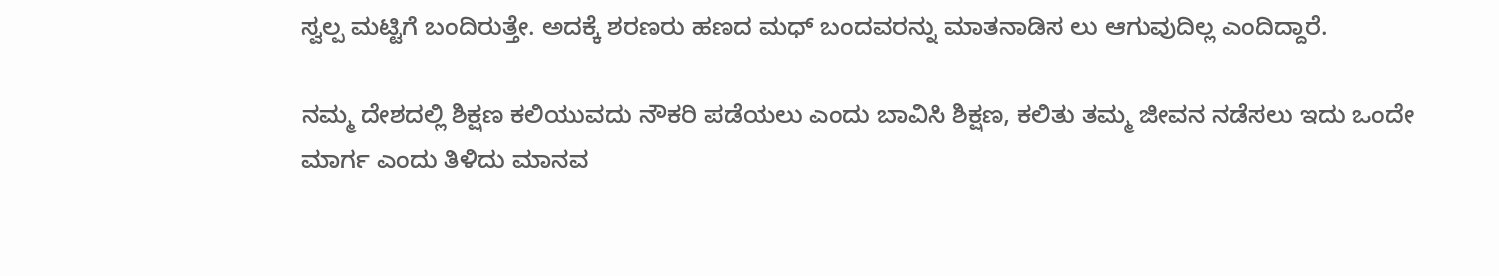ಸ್ವಲ್ಪ ಮಟ್ಟಿಗೆ ಬಂದಿರುತ್ತೇ. ಅದಕ್ಕೆ ಶರಣರು ಹಣದ ಮಧ್ ಬಂದವರನ್ನು ಮಾತನಾಡಿಸ ಲು ಆಗುವುದಿಲ್ಲ ಎಂದಿದ್ದಾರೆ.

ನಮ್ಮ ದೇಶದಲ್ಲಿ ಶಿಕ್ಷಣ ಕಲಿಯುವದು ನೌಕರಿ ಪಡೆಯಲು ಎಂದು ಬಾವಿಸಿ ಶಿಕ್ಷಣ, ಕಲಿತು ತಮ್ಮ ಜೀವನ ನಡೆಸಲು ಇದು ಒಂದೇ ಮಾರ್ಗ ಎಂದು ತಿಳಿದು ಮಾನವ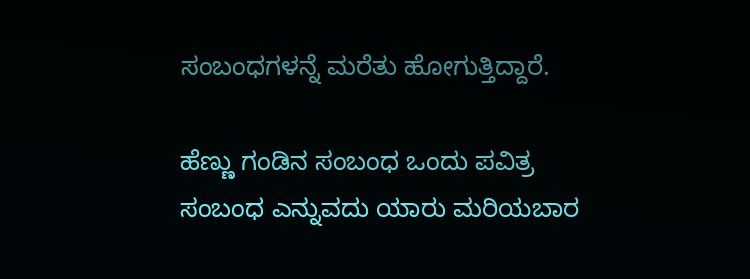ಸಂಬಂಧಗಳನ್ನೆ ಮರೆತು ಹೋಗುತ್ತಿದ್ದಾರೆ.

ಹೆಣ್ಣು ಗಂಡಿನ ಸಂಬಂಧ ಒಂದು ಪವಿತ್ರ ಸಂಬಂಧ ಎನ್ನುವದು ಯಾರು ಮರಿಯಬಾರ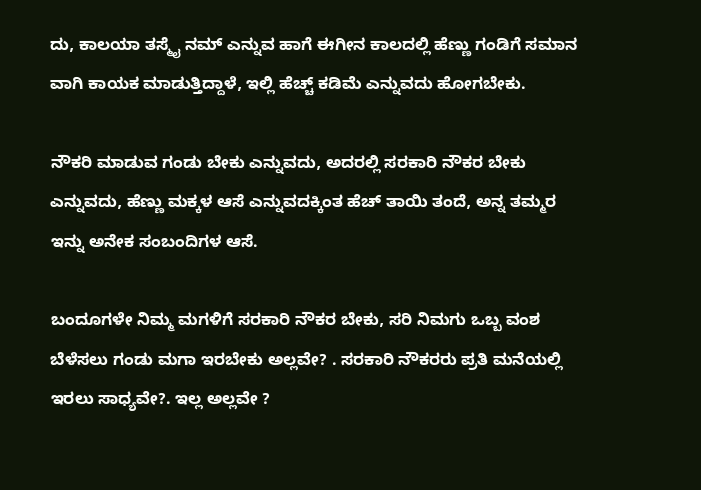ದು, ಕಾಲಯಾ ತಸ್ಮೈ ನಮ್ ಎನ್ನುವ ಹಾಗೆ ಈಗೀನ ಕಾಲದಲ್ಲಿ ಹೆಣ್ಣು ಗಂಡಿಗೆ ಸಮಾನ ವಾಗಿ ಕಾಯಕ ಮಾಡುತ್ತಿದ್ದಾಳೆ, ಇಲ್ಲಿ ಹೆಚ್ಚ್ ಕಡಿಮೆ ಎನ್ನುವದು ಹೋಗಬೇಕು.

ನೌಕರಿ ಮಾಡುವ ಗಂಡು ಬೇಕು ಎನ್ನುವದು, ಅದರಲ್ಲಿ ಸರಕಾರಿ ನೌಕರ ಬೇಕು ಎನ್ನುವದು, ಹೆಣ್ಣು ಮಕ್ಕಳ ಆಸೆ ಎನ್ನುವದಕ್ಕಿಂತ ಹೆಚ್ ತಾಯಿ ತಂದೆ, ಅನ್ನ ತಮ್ಮರ ಇನ್ನು ಅನೇಕ ಸಂಬಂದಿಗಳ ಆಸೆ.

ಬಂದೂಗಳೇ ನಿಮ್ಮ ಮಗಳಿಗೆ ಸರಕಾರಿ ನೌಕರ ಬೇಕು, ಸರಿ ನಿಮಗು ಒಬ್ಬ ವಂಶ ಬೆಳೆಸಲು ಗಂಡು ಮಗಾ ಇರಬೇಕು ಅಲ್ಲವೇ? . ಸರಕಾರಿ ನೌಕರರು ಪ್ರತಿ ಮನೆಯಲ್ಲಿ ಇರಲು ಸಾಧ್ಯವೇ?. ಇಲ್ಲ ಅಲ್ಲವೇ ?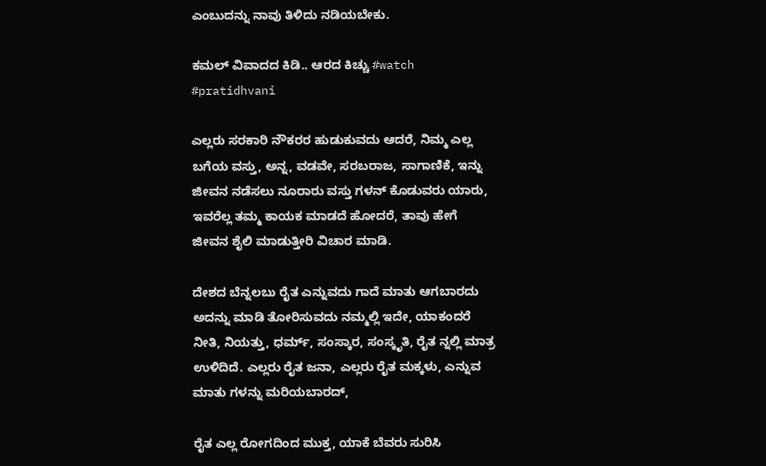ಎಂಬುದನ್ನು ನಾವು ತಿಳಿದು ನಡಿಯಬೇಕು.

ಕಮಲ್ ವಿವಾದದ ಕಿಡಿ.. ಆರದ ಕಿಚ್ಚು #watch #pratidhvani

ಎಲ್ಲರು ಸರಕಾರಿ ನೌಕರರ ಹುಡುಕುವದು ಆದರೆ, ನಿಮ್ಮ ಎಲ್ಲ ಬಗೆಯ ವಸ್ತು, ಅನ್ನ, ವಡವೇ, ಸರಬರಾಜ, ಸಾಗಾಣಿಕೆ, ಇನ್ನು ಜೀವನ ನಡೆಸಲು ನೂರಾರು ವಸ್ತು ಗಳನ್ ಕೊಡುವರು ಯಾರು, ಇವರೆಲ್ಲ ತಮ್ಮ ಕಾಯಕ ಮಾಡದೆ ಹೋದರೆ, ತಾವು ಹೇಗೆ ಜೀವನ ಶೈಲಿ ಮಾಡುತ್ತೀರಿ ವಿಚಾರ ಮಾಡಿ.

ದೇಶದ ಬೆನ್ನಲಬು ರೈತ ಎನ್ನುವದು ಗಾದೆ ಮಾತು ಆಗಬಾರದು ಅದನ್ನು ಮಾಡಿ ತೋರಿಸುವದು ನಮ್ಮಲ್ಲಿ ಇದೇ, ಯಾಕಂದರೆ ನೀತಿ, ನಿಯತ್ತು, ಧರ್ಮ್, ಸಂಸ್ಕಾರ, ಸಂಸ್ಕೃತಿ, ರೈತ ನ್ನಲ್ಲಿ ಮಾತ್ರ ಉಳಿದಿದೆ. ಎಲ್ಲರು ರೈತ ಜನಾ, ಎಲ್ಲರು ರೈತ ಮಕ್ಕಳು, ಎನ್ನುವ ಮಾತು ಗಳನ್ನು ಮರಿಯಬಾರದ್,

ರೈತ ಎಲ್ಲ ರೋಗದಿಂದ ಮುಕ್ತ, ಯಾಕೆ ಬೆವರು ಸುರಿಸಿ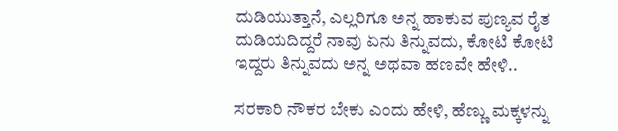ದುಡಿಯುತ್ತಾನೆ, ಎಲ್ಲರಿಗೂ ಅನ್ನ ಹಾಕುವ ಪುಣ್ಯವ ರೈತ ದುಡಿಯದಿದ್ದರೆ ನಾವು ಏನು ತಿನ್ನುವದು, ಕೋಟಿ ಕೋಟಿ ಇದ್ದರು ತಿನ್ನುವದು ಅನ್ನ ಅಥವಾ ಹಣವೇ ಹೇಳಿ..

ಸರಕಾರಿ ನೌಕರ ಬೇಕು ಎಂದು ಹೇಳಿ, ಹೆಣ್ಣು ಮಕ್ಕಳನ್ನು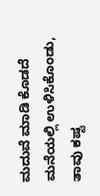ಮದುವೆ ಮಾಡಿ ಕೊಡದೆ ಮನೆಯಲ್ಲಿ ಉಳಿಸಿಕೊಂಡು, ತಾವು ಕಷ್ಟ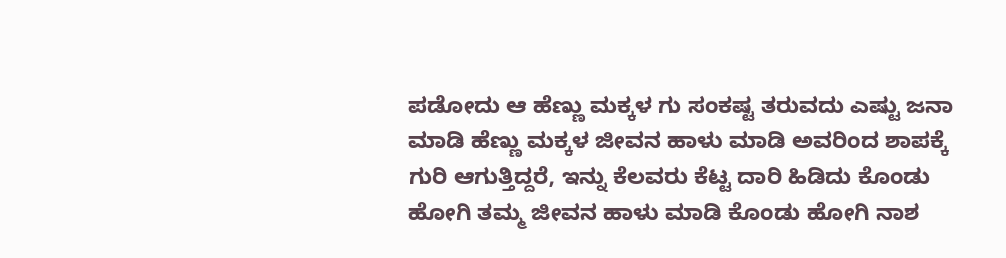ಪಡೋದು ಆ ಹೆಣ್ಣು ಮಕ್ಕಳ ಗು ಸಂಕಷ್ಟ ತರುವದು ಎಷ್ಟು ಜನಾ ಮಾಡಿ ಹೆಣ್ಣು ಮಕ್ಕಳ ಜೀವನ ಹಾಳು ಮಾಡಿ ಅವರಿಂದ ಶಾಪಕ್ಕೆ ಗುರಿ ಆಗುತ್ತಿದ್ದರೆ, ಇನ್ನು ಕೆಲವರು ಕೆಟ್ಟ ದಾರಿ ಹಿಡಿದು ಕೊಂಡು ಹೋಗಿ ತಮ್ಮ ಜೀವನ ಹಾಳು ಮಾಡಿ ಕೊಂಡು ಹೋಗಿ ನಾಶ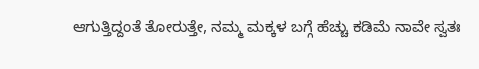ಆಗುತ್ತಿದ್ದಂತೆ ತೋರುತ್ತೇ, ನಮ್ಮ ಮಕ್ಕಳ ಬಗ್ಗೆ ಹೆಚ್ಚು ಕಡಿಮೆ ನಾವೇ ಸ್ವತಃ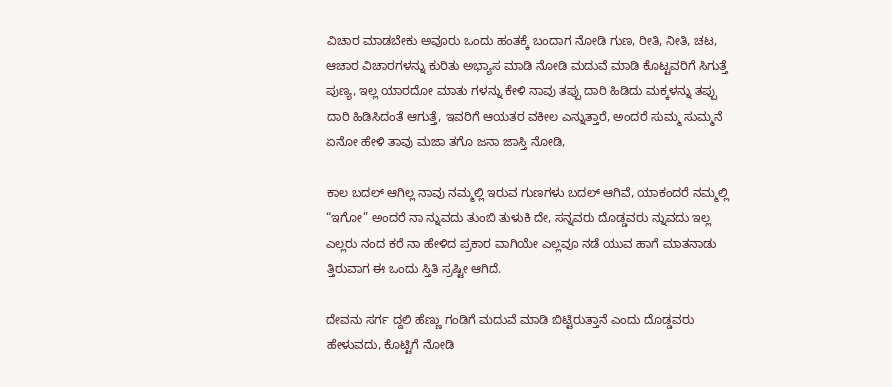ವಿಚಾರ ಮಾಡಬೇಕು ಅವೂರು ಒಂದು ಹಂತಕ್ಕೆ ಬಂದಾಗ ನೋಡಿ ಗುಣ, ರೀತಿ, ನೀತಿ, ಚಟ, ಆಚಾರ ವಿಚಾರಗಳನ್ನು ಕುರಿತು ಅಭ್ಯಾಸ ಮಾಡಿ ನೋಡಿ ಮದುವೆ ಮಾಡಿ ಕೊಟ್ಟವರಿಗೆ ಸಿಗುತ್ತೆ ಪುಣ್ಯ, ಇಲ್ಲ ಯಾರದೋ ಮಾತು ಗಳನ್ನು ಕೇಳಿ ನಾವು ತಪ್ಪು ದಾರಿ ಹಿಡಿದು ಮಕ್ಕಳನ್ನು ತಪ್ಪು ದಾರಿ ಹಿಡಿಸಿದಂತೆ ಆಗುತ್ತೆ, ಇವರಿಗೆ ಆಯತರ ವಕೀಲ ಎನ್ನುತ್ತಾರೆ, ಅಂದರೆ ಸುಮ್ಮ ಸುಮ್ಮನೆ ಏನೋ ಹೇಳಿ ತಾವು ಮಜಾ ತಗೊ ಜನಾ ಜಾಸ್ತಿ ನೋಡಿ,

ಕಾಲ ಬದಲ್ ಆಗಿಲ್ಲ ನಾವು ನಮ್ಮಲ್ಲಿ ಇರುವ ಗುಣಗಳು ಬದಲ್ ಆಗಿವೆ, ಯಾಕಂದರೆ ನಮ್ಮಲ್ಲಿ “ಇಗೋ” ಅಂದರೆ ನಾ ನ್ನುವದು ತುಂಬಿ ತುಳುಕಿ ದೇ, ಸನ್ನವರು ದೊಡ್ಡವರು ನ್ನುವದು ಇಲ್ಲ ಎಲ್ಲರು ನಂದ ಕರೆ ನಾ ಹೇಳಿದ ಪ್ರಕಾರ ವಾಗಿಯೇ ಎಲ್ಲವೂ ನಡೆ ಯುವ ಹಾಗೆ ಮಾತನಾಡು ತ್ತಿರುವಾಗ ಈ ಒಂದು ಸ್ತಿತಿ ಸ್ರಷ್ಟೀ ಆಗಿದೆ.

ದೇವನು ಸರ್ಗ ದ್ದಲಿ ಹೆಣ್ಣು ಗಂಡಿಗೆ ಮದುವೆ ಮಾಡಿ ಬಿಟ್ಟಿರುತ್ತಾನೆ ಎಂದು ದೊಡ್ಡವರು ಹೇಳುವದು, ಕೊಟ್ಟಿಗೆ ನೋಡಿ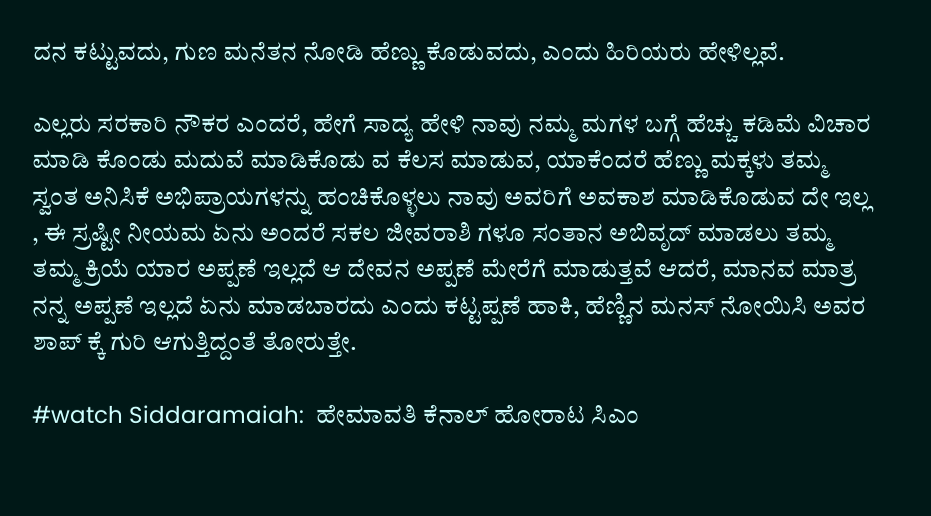ದನ ಕಟ್ಟುವದು, ಗುಣ ಮನೆತನ ನೋಡಿ ಹೆಣ್ಣು ಕೊಡುವದು, ಎಂದು ಹಿರಿಯರು ಹೇಳಿಲ್ಲವೆ.

ಎಲ್ಲರು ಸರಕಾರಿ ನೌಕರ ಎಂದರೆ, ಹೇಗೆ ಸಾದ್ಯ ಹೇಳಿ ನಾವು ನಮ್ಮ ಮಗಳ ಬಗ್ಗೆ ಹೆಚ್ಚು ಕಡಿಮೆ ವಿಚಾರ ಮಾಡಿ ಕೊಂಡು ಮದುವೆ ಮಾಡಿಕೊಡು ವ ಕೆಲಸ ಮಾಡುವ, ಯಾಕೆಂದರೆ ಹೆಣ್ಣು ಮಕ್ಕಳು ತಮ್ಮ ಸ್ವಂತ ಅನಿಸಿಕೆ ಅಭಿಪ್ರಾಯಗಳನ್ನು ಹಂಚಿಕೊಳ್ಳಲು ನಾವು ಅವರಿಗೆ ಅವಕಾಶ ಮಾಡಿಕೊಡುವ ದೇ ಇಲ್ಲ , ಈ ಸ್ರಷ್ಟೀ ನೀಯಮ ಏನು ಅಂದರೆ ಸಕಲ ಜೀವರಾಶಿ ಗಳೂ ಸಂತಾನ ಅಬಿವೃದ್ ಮಾಡಲು ತಮ್ಮ ತಮ್ಮ ಕ್ರಿಯೆ ಯಾರ ಅಪ್ಪಣೆ ಇಲ್ಲದೆ ಆ ದೇವನ ಅಪ್ಪಣೆ ಮೇರೆಗೆ ಮಾಡುತ್ತವೆ ಆದರೆ, ಮಾನವ ಮಾತ್ರ ನನ್ನ ಅಪ್ಪಣೆ ಇಲ್ಲದೆ ಏನು ಮಾಡಬಾರದು ಎಂದು ಕಟ್ಟಪ್ಪಣೆ ಹಾಕಿ, ಹೆಣ್ಣಿನ ಮನಸ್ ನೋಯಿಸಿ ಅವರ ಶಾಪ್ ಕ್ಕೆ ಗುರಿ ಆಗುತ್ತಿದ್ದಂತೆ ತೋರುತ್ತೇ.

#watch Siddaramaiah:  ಹೇಮಾವತಿ ಕೆನಾಲ್‌ ಹೋರಾಟ ಸಿಎಂ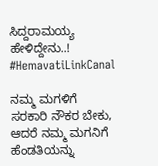ಸಿದ್ದರಾಮಯ್ಯ ಹೇಳಿದ್ದೇನು..! #HemavatiLinkCanal

ನಮ್ಮ ಮಗಳಿಗೆ ಸರಕಾರಿ ನೌಕರ ಬೇಕು, ಆದರೆ ನಮ್ಮ ಮಗನಿಗೆ ಹೆಂಡತಿಯನ್ನು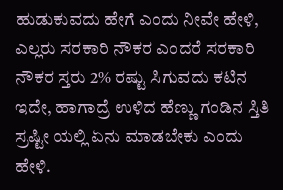ಹುಡುಕುವದು ಹೇಗೆ ಎಂದು ನೀವೇ ಹೇಳಿ, ಎಲ್ಲರು ಸರಕಾರಿ ನೌಕರ ಎಂದರೆ ಸರಕಾರಿ ನೌಕರ ಸ್ತರು 2% ರಷ್ಟು ಸಿಗುವದು ಕಟಿನ ಇದೇ, ಹಾಗಾದ್ರೆ ಉಳಿದ ಹೆಣ್ಣು ಗಂಡಿನ ಸ್ತಿತಿ ಸ್ರಷ್ಟೀ ಯಲ್ಲಿ ಏನು ಮಾಡಬೇಕು ಎಂದು ಹೇಳಿ.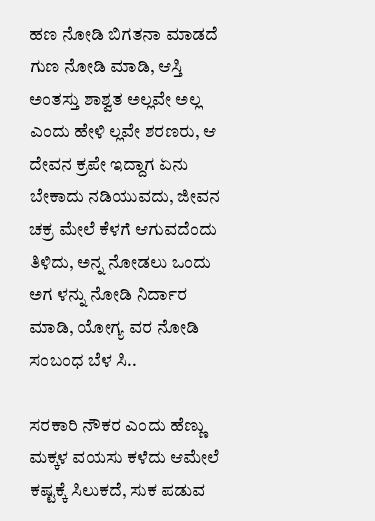ಹಣ ನೋಡಿ ಬಿಗತನಾ ಮಾಡದೆ ಗುಣ ನೋಡಿ ಮಾಡಿ, ಆಸ್ತಿ ಅಂತಸ್ತು ಶಾಶ್ವತ ಅಲ್ಲವೇ ಅಲ್ಲ ಎಂದು ಹೇಳಿ ಲ್ಲವೇ ಶರಣರು, ಆ ದೇವನ ಕ್ರಪೇ ಇದ್ದಾಗ ಏನು ಬೇಕಾದು ನಡಿಯುವದು, ಜೀವನ ಚಕ್ರ ಮೇಲೆ ಕೆಳಗೆ ಆಗುವದೆಂದು ತಿಳಿದು, ಅನ್ನ ನೋಡಲು ಒಂದು ಅಗ ಳನ್ನು ನೋಡಿ ನಿರ್ದಾರ ಮಾಡಿ, ಯೋಗ್ಯ ವರ ನೋಡಿ ಸಂಬಂಧ ಬೆಳ ಸಿ..

ಸರಕಾರಿ ನೌಕರ ಎಂದು ಹೆಣ್ಣು ಮಕ್ಕಳ ವಯಸು ಕಳೆದು ಆಮೇಲೆ ಕಷ್ಟಕ್ಕೆ ಸಿಲುಕದೆ, ಸುಕ ಪಡುವ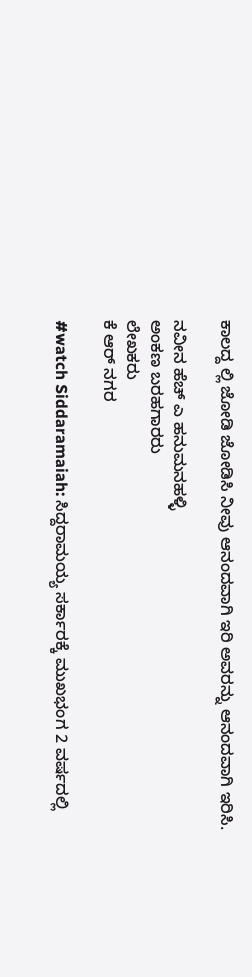ಕಾಲದ್ದ ಲ್ಲಿ ಜೋಡಿ ಜೋಡಿಸಿ ನೀವು ಆನಂದವಾಗಿ ಇರಿ ಅವರನ್ನು ಆನಂದವಾಗಿ ಇರಿಸಿ.

ನವೀನ ಹೆಚ್ ಎ ಹನುಮನಹಳ್ಳಿ
ಅಂಕಣ ಬರಹಗಾರರು
ಲೇಖಕರು
ಕೆ ಆರ್ ನಗರ

#watch Siddaramaiah: ಸಿದ್ದರಾಮಯ್ಯ ಸರ್ಕಾರಕ್ಕೆ ಮುಖಭಂಗ 2 ವರ್ಷದಲ್ಲಿ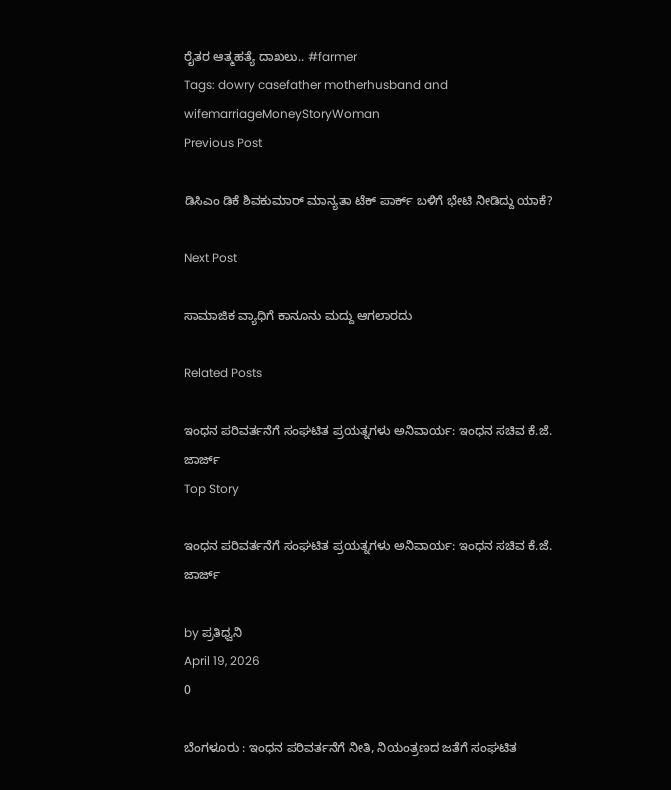ರೈತರ ಆತ್ಮಹತ್ಯೆ ದಾಖಲು.. #farmer
Tags: dowry casefather motherhusband and wifemarriageMoneyStoryWoman
Previous Post

ಡಿಸಿಎಂ ಡಿಕೆ ಶಿವಕುಮಾರ್ ಮಾನ್ಯತಾ ಟೆಕ್ ಪಾರ್ಕ್ ಬಳಿಗೆ ಭೇಟಿ ನೀಡಿದ್ದು ಯಾಕೆ?

Next Post

ಸಾಮಾಜಿಕ ವ್ಯಾಧಿಗೆ ಕಾನೂನು ಮದ್ದು ಆಗಲಾರದು

Related Posts

ಇಂಧನ ಪರಿವರ್ತನೆಗೆ ಸಂಘಟಿತ ಪ್ರಯತ್ನಗಳು ಅನಿವಾರ್ಯ: ಇಂಧನ ಸಚಿವ ಕೆ.ಜೆ. ಜಾರ್ಜ್
Top Story

ಇಂಧನ ಪರಿವರ್ತನೆಗೆ ಸಂಘಟಿತ ಪ್ರಯತ್ನಗಳು ಅನಿವಾರ್ಯ: ಇಂಧನ ಸಚಿವ ಕೆ.ಜೆ. ಜಾರ್ಜ್

by ಪ್ರತಿಧ್ವನಿ
April 19, 2026
0

ಬೆಂಗಳೂರು : ಇಂಧನ ಪರಿವರ್ತನೆಗೆ ನೀತಿ, ನಿಯಂತ್ರಣದ ಜತೆಗೆ ಸಂಘಟಿತ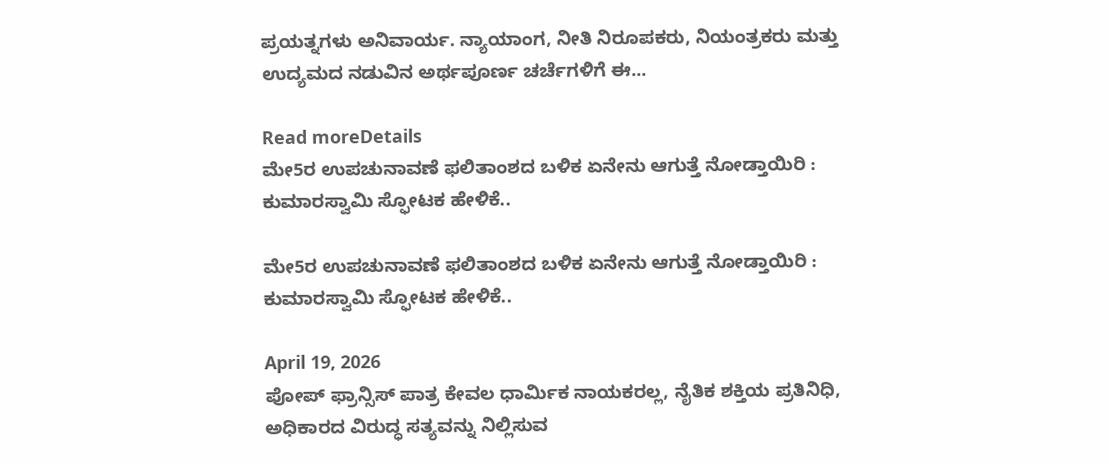ಪ್ರಯತ್ನಗಳು ಅನಿವಾರ್ಯ. ನ್ಯಾಯಾಂಗ, ನೀತಿ ನಿರೂಪಕರು, ನಿಯಂತ್ರಕರು ಮತ್ತು ಉದ್ಯಮದ ನಡುವಿನ ಅರ್ಥಪೂರ್ಣ ಚರ್ಚೆಗಳಿಗೆ ಈ...

Read moreDetails
ಮೇ5ರ ಉಪಚುನಾವಣೆ ಫಲಿತಾಂಶದ ಬಳಿಕ ಏನೇನು ಆಗುತ್ತೆ ನೋಡ್ತಾಯಿರಿ : ಕುಮಾರಸ್ವಾಮಿ ಸ್ಫೋಟಕ ಹೇಳಿಕೆ..

ಮೇ5ರ ಉಪಚುನಾವಣೆ ಫಲಿತಾಂಶದ ಬಳಿಕ ಏನೇನು ಆಗುತ್ತೆ ನೋಡ್ತಾಯಿರಿ : ಕುಮಾರಸ್ವಾಮಿ ಸ್ಫೋಟಕ ಹೇಳಿಕೆ..

April 19, 2026
ಪೋಪ್ ಫ್ರಾನ್ಸಿಸ್ ಪಾತ್ರ ಕೇವಲ ಧಾರ್ಮಿಕ ನಾಯಕರಲ್ಲ, ನೈತಿಕ ಶಕ್ತಿಯ ಪ್ರತಿನಿಧಿ, ಅಧಿಕಾರದ ವಿರುದ್ಧ ಸತ್ಯವನ್ನು ನಿಲ್ಲಿಸುವ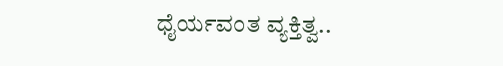ಧೈರ್ಯವಂತ ವ್ಯಕ್ತಿತ್ವ..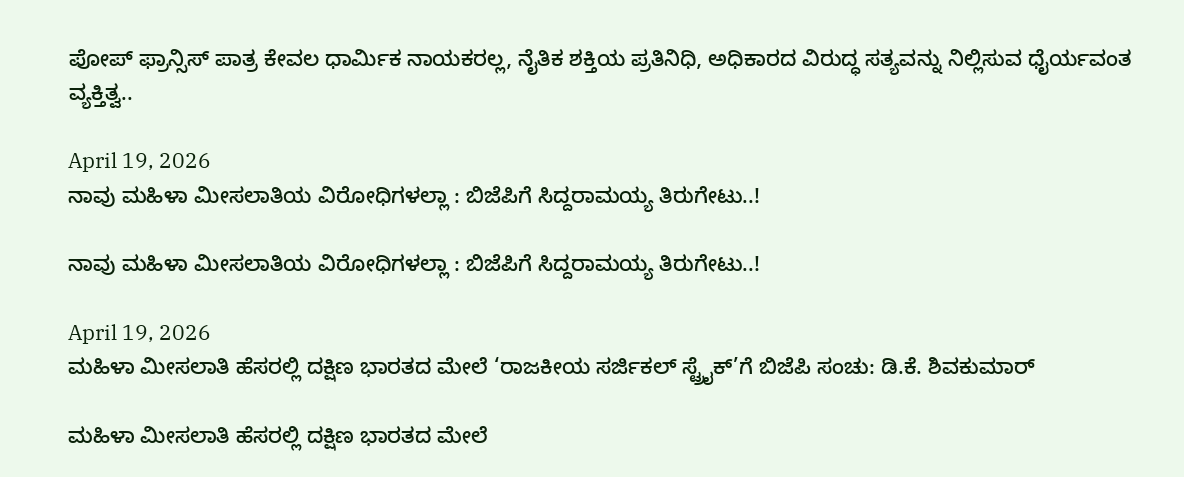ಪೋಪ್ ಫ್ರಾನ್ಸಿಸ್ ಪಾತ್ರ ಕೇವಲ ಧಾರ್ಮಿಕ ನಾಯಕರಲ್ಲ, ನೈತಿಕ ಶಕ್ತಿಯ ಪ್ರತಿನಿಧಿ, ಅಧಿಕಾರದ ವಿರುದ್ಧ ಸತ್ಯವನ್ನು ನಿಲ್ಲಿಸುವ ಧೈರ್ಯವಂತ ವ್ಯಕ್ತಿತ್ವ..

April 19, 2026
ನಾವು ಮಹಿಳಾ ಮೀಸಲಾತಿಯ ವಿರೋಧಿಗಳಲ್ಲಾ : ಬಿಜೆಪಿಗೆ ಸಿದ್ದರಾಮಯ್ಯ ತಿರುಗೇಟು..!

ನಾವು ಮಹಿಳಾ ಮೀಸಲಾತಿಯ ವಿರೋಧಿಗಳಲ್ಲಾ : ಬಿಜೆಪಿಗೆ ಸಿದ್ದರಾಮಯ್ಯ ತಿರುಗೇಟು..!

April 19, 2026
ಮಹಿಳಾ ಮೀಸಲಾತಿ ಹೆಸರಲ್ಲಿ ದಕ್ಷಿಣ ಭಾರತದ ಮೇಲೆ ‘ರಾಜಕೀಯ ಸರ್ಜಿಕಲ್ ಸ್ಟ್ರೈಕ್’ಗೆ ಬಿಜೆಪಿ ಸಂಚು: ಡಿ.ಕೆ. ಶಿವಕುಮಾರ್

ಮಹಿಳಾ ಮೀಸಲಾತಿ ಹೆಸರಲ್ಲಿ ದಕ್ಷಿಣ ಭಾರತದ ಮೇಲೆ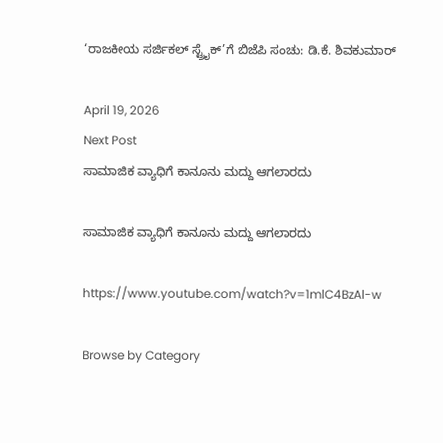‘ರಾಜಕೀಯ ಸರ್ಜಿಕಲ್ ಸ್ಟ್ರೈಕ್’ಗೆ ಬಿಜೆಪಿ ಸಂಚು: ಡಿ.ಕೆ. ಶಿವಕುಮಾರ್

April 19, 2026
Next Post
ಸಾಮಾಜಿಕ ವ್ಯಾಧಿಗೆ ಕಾನೂನು ಮದ್ದು ಆಗಲಾರದು

ಸಾಮಾಜಿಕ ವ್ಯಾಧಿಗೆ ಕಾನೂನು ಮದ್ದು ಆಗಲಾರದು

https://www.youtube.com/watch?v=1mlC4BzAl-w

Browse by Category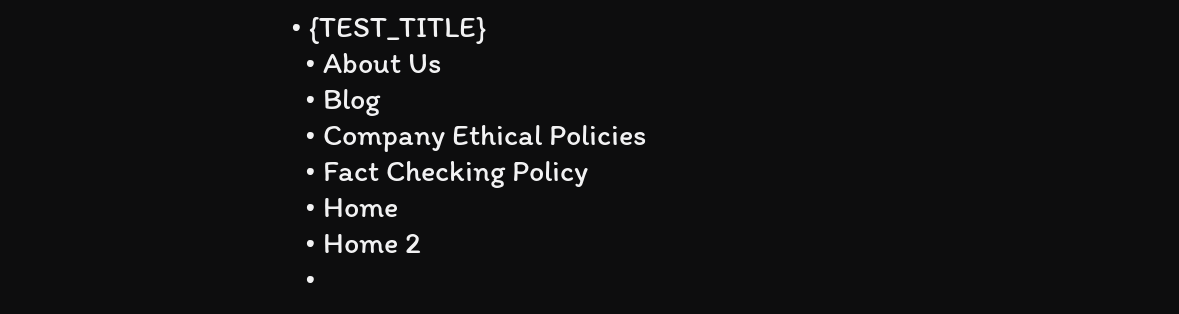• {TEST_TITLE}
  • About Us
  • Blog
  • Company Ethical Policies
  • Fact Checking Policy
  • Home
  • Home 2
  •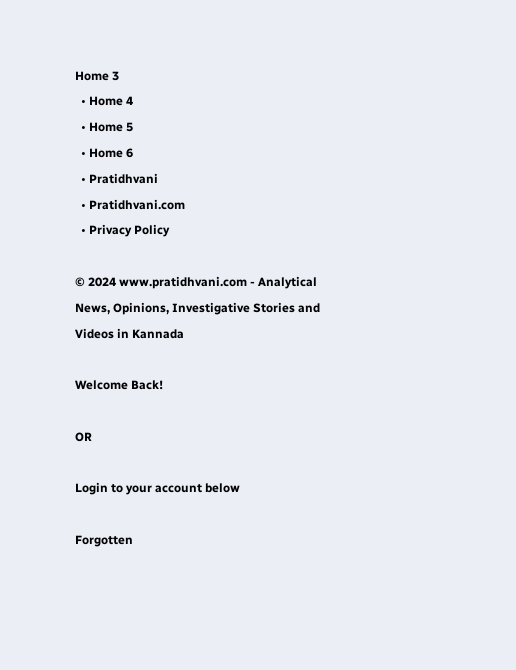Home 3
  • Home 4
  • Home 5
  • Home 6
  • Pratidhvani
  • Pratidhvani.com
  • Privacy Policy

© 2024 www.pratidhvani.com - Analytical News, Opinions, Investigative Stories and Videos in Kannada

Welcome Back!

OR

Login to your account below

Forgotten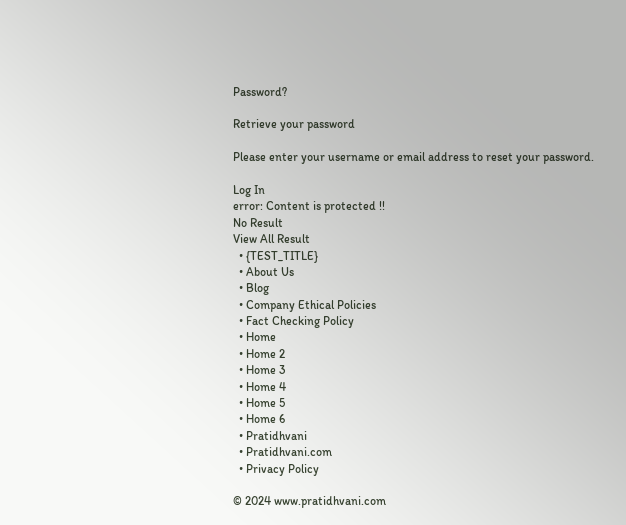Password?

Retrieve your password

Please enter your username or email address to reset your password.

Log In
error: Content is protected !!
No Result
View All Result
  • {TEST_TITLE}
  • About Us
  • Blog
  • Company Ethical Policies
  • Fact Checking Policy
  • Home
  • Home 2
  • Home 3
  • Home 4
  • Home 5
  • Home 6
  • Pratidhvani
  • Pratidhvani.com
  • Privacy Policy

© 2024 www.pratidhvani.com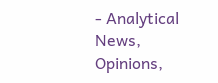- Analytical News, Opinions,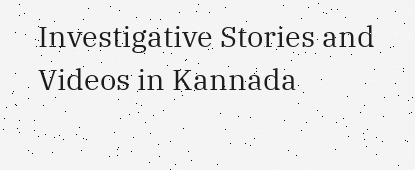Investigative Stories and Videos in Kannada